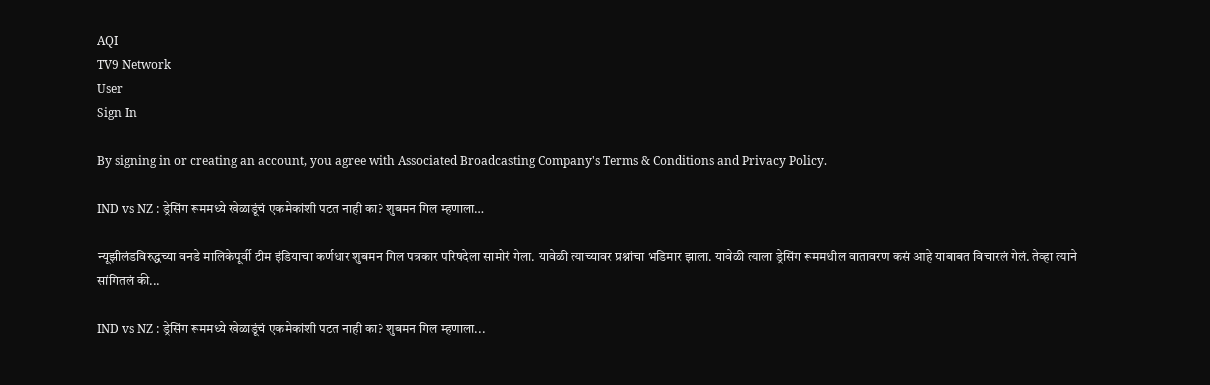AQI
TV9 Network
User
Sign In

By signing in or creating an account, you agree with Associated Broadcasting Company's Terms & Conditions and Privacy Policy.

IND vs NZ : ड्रेसिंग रूममध्ये खेळाडूंचं एकमेकांशी पटत नाही का? शुबमन गिल म्हणाला…

न्यूझीलंडविरुद्धच्या वनडे मालिकेपूर्वी टीम इंडियाचा कर्णधार शुबमन गिल पत्रकार परिषदेला सामोरं गेला. यावेळी त्याच्यावर प्रश्नांचा भडिमार झाला. यावेळी त्याला ड्रेसिंग रूममधील वातावरण कसं आहे याबाबत विचारलं गेलं. तेव्हा त्याने सांगितलं की...

IND vs NZ : ड्रेसिंग रूममध्ये खेळाडूंचं एकमेकांशी पटत नाही का? शुबमन गिल म्हणाला...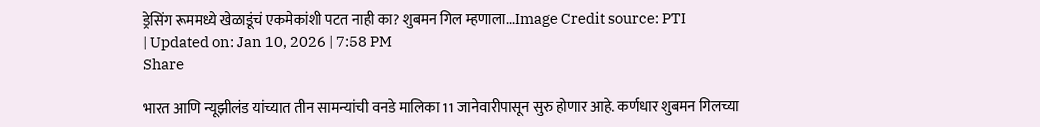ड्रेसिंग रूममध्ये खेळाडूंचं एकमेकांशी पटत नाही का? शुबमन गिल म्हणाला...Image Credit source: PTI
| Updated on: Jan 10, 2026 | 7:58 PM
Share

भारत आणि न्यूझीलंड यांच्यात तीन सामन्यांची वनडे मालिका 11 जानेवारीपासून सुरु होणार आहे. कर्णधार शुबमन गिलच्या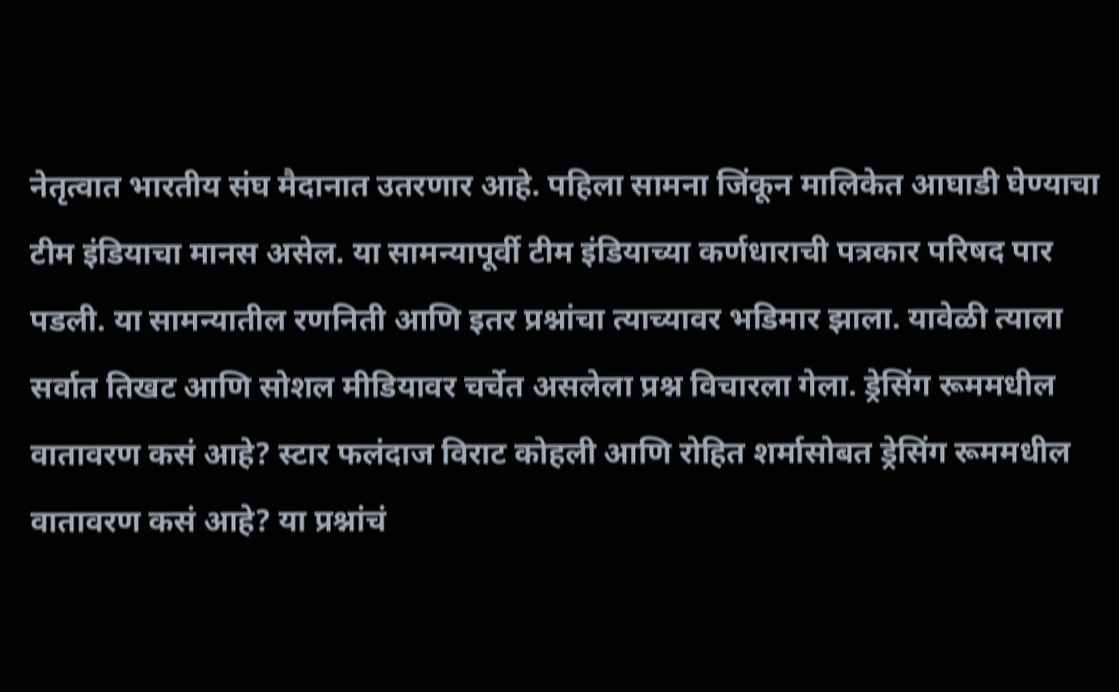नेतृत्वात भारतीय संघ मैदानात उतरणार आहे. पहिला सामना जिंकून मालिकेत आघाडी घेण्याचा टीम इंडियाचा मानस असेल. या सामन्यापूर्वी टीम इंडियाच्या कर्णधाराची पत्रकार परिषद पार पडली. या सामन्यातील रणनिती आणि इतर प्रश्नांचा त्याच्यावर भडिमार झाला. यावेळी त्याला सर्वात तिखट आणि सोशल मीडियावर चर्चेत असलेला प्रश्न विचारला गेला. ड्रेसिंग रूममधील वातावरण कसं आहे? स्टार फलंदाज विराट कोहली आणि रोहित शर्मासोबत ड्रेसिंग रूममधील वातावरण कसं आहे? या प्रश्नांचं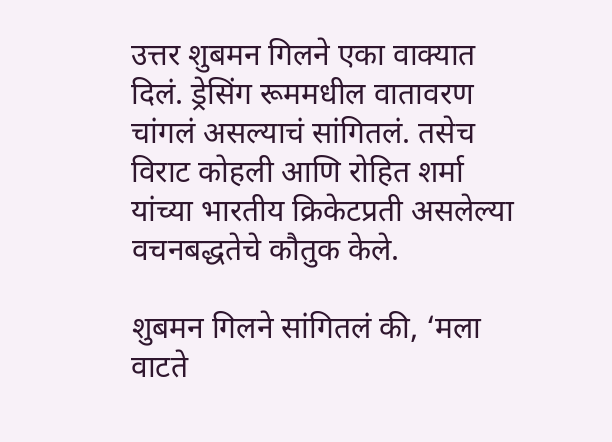उत्तर शुबमन गिलने एका वाक्यात दिलं. ड्रेसिंग रूममधील वातावरण चांगलं असल्याचं सांगितलं. तसेच विराट कोहली आणि रोहित शर्मा यांच्या भारतीय क्रिकेटप्रती असलेल्या वचनबद्धतेचे कौतुक केले.

शुबमन गिलने सांगितलं की, ‘मला वाटते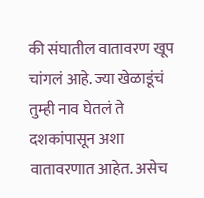की संघातील वातावरण खूप चांगलं आहे. ज्या खेळाडूंचं तुम्ही नाव घेतलं ते दशकांपासून अशा वातावरणात आहेत. असेच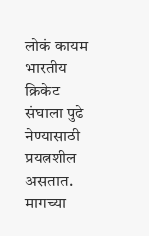लोकं कायम भारतीय क्रिकेट संघाला पुढे नेण्यासाठी प्रयत्नशील असतात. मागच्या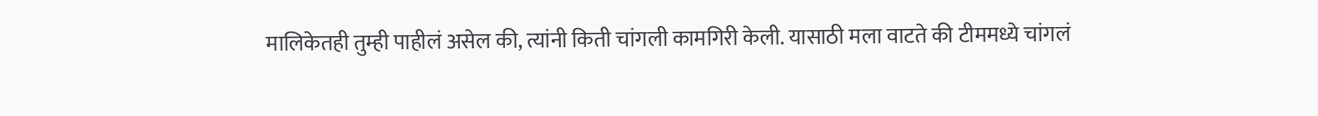मालिकेतही तुम्ही पाहीलं असेल की, त्यांनी किती चांगली कामगिरी केली. यासाठी मला वाटते की टीममध्ये चांगलं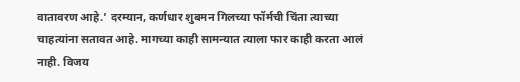वातावरण आहे.’ दरम्यान, कर्णधार शुबमन गिलच्या फॉर्मची चिंता त्याच्या चाहत्यांना सतावत आहे. मागच्या काही सामन्यात त्याला फार काही करता आलं नाही. विजय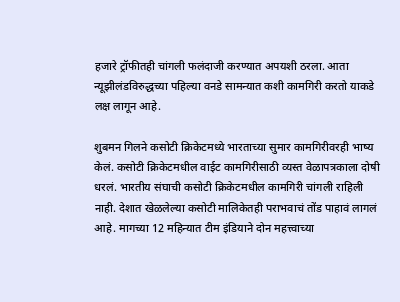हजारे ट्रॉफीतही चांगली फलंदाजी करण्यात अपयशी ठरला. आता न्यूझीलंडविरुद्धच्या पहिल्या वनडे सामन्यात कशी कामगिरी करतो याकडे लक्ष लागून आहे.

शुबमन गिलने कसोटी क्रिकेटमध्ये भारताच्या सुमार कामगिरीवरही भाष्य केलं. कसोटी क्रिकेटमधील वाईट कामगिरीसाठी व्यस्त वेळापत्रकाला दोषी धरलं. भारतीय संघाची कसोटी क्रिकेटमधील कामगिरी चांगली राहिली नाही. देशात खेळलेल्या कसोटी मालिकेतही पराभवाचं तोंड पाहावं लागलं आहे. मागच्या 12 महिन्यात टीम इंडियाने दोन महत्त्वाच्या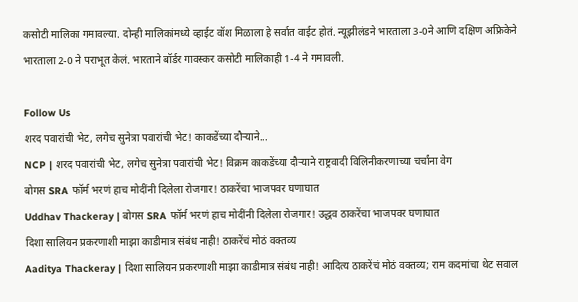कसोटी मालिका गमावल्या. दोन्ही मालिकांमध्ये व्हाईट वॉश मिळाला हे सर्वात वाईट होतं. न्यूझीलंडने भारताला 3-0ने आणि दक्षिण अफ्रिकेने भारताला 2-0 ने पराभूत केलं. भारताने बॉर्डर गावस्कर कसोटी मालिकाही 1-4 ने गमावली.

Follow Us
शरद पवारांची भेट, लगेच सुनेत्रा पवारांची भेट! काकडेंच्या दौऱ्याने...
NCP | शरद पवारांची भेट, लगेच सुनेत्रा पवारांची भेट! विक्रम काकडेंच्या दौऱ्याने राष्ट्रवादी विलिनीकरणाच्या चर्चांना वेग
बोगस SRA फॉर्म भरणं हाच मोदींनी दिलेला रोजगार! ठाकरेंचा भाजपवर घणाघात
Uddhav Thackeray | बोगस SRA फॉर्म भरणं हाच मोदींनी दिलेला रोजगार! उद्धव ठाकरेंचा भाजपवर घणाघात
दिशा सालियन प्रकरणाशी माझा काडीमात्र संबंध नाही! ठाकरेंचं मोठं वक्तव्य
Aaditya Thackeray | दिशा सालियन प्रकरणाशी माझा काडीमात्र संबंध नाही! आदित्य ठाकरेंचं मोठं वक्तव्य; राम कदमांचा थेट सवाल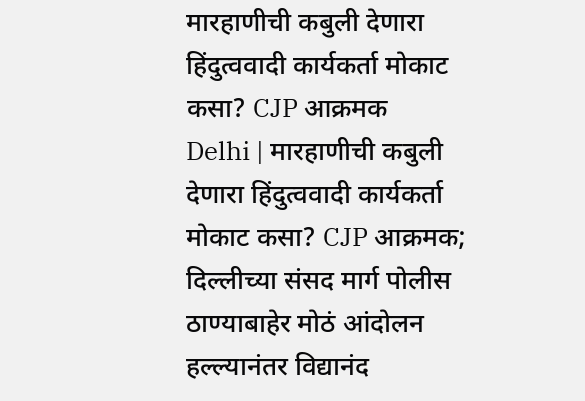मारहाणीची कबुली देणारा हिंदुत्ववादी कार्यकर्ता मोकाट कसा? CJP आक्रमक
Delhi | मारहाणीची कबुली देणारा हिंदुत्ववादी कार्यकर्ता मोकाट कसा? CJP आक्रमक; दिल्लीच्या संसद मार्ग पोलीस ठाण्याबाहेर मोठं आंदोलन
हल्ल्यानंतर विद्यानंद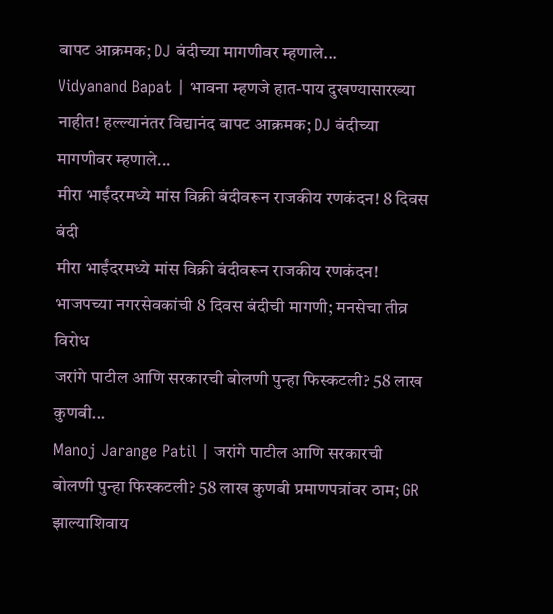बापट आक्रमक; DJ बंदीच्या मागणीवर म्हणाले...
Vidyanand Bapat | भावना म्हणजे हात-पाय दुखण्यासारख्या नाहीत! हल्ल्यानंतर विद्यानंद बापट आक्रमक; DJ बंदीच्या मागणीवर म्हणाले...
मीरा भाईंदरमध्ये मांस विक्री बंदीवरून राजकीय रणकंदन! 8 दिवस बंदी
मीरा भाईंदरमध्ये मांस विक्री बंदीवरून राजकीय रणकंदन! भाजपच्या नगरसेवकांची 8 दिवस बंदीची मागणी; मनसेचा तीव्र विरोध
जरांगे पाटील आणि सरकारची बोलणी पुन्हा फिस्कटली? 58 लाख कुणबी...
Manoj Jarange Patil | जरांगे पाटील आणि सरकारची बोलणी पुन्हा फिस्कटली? 58 लाख कुणबी प्रमाणपत्रांवर ठाम; GR झाल्याशिवाय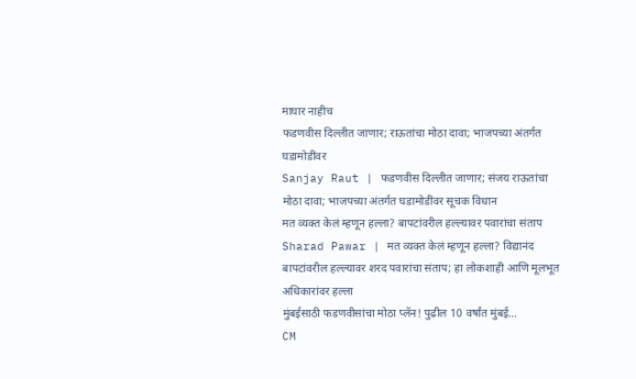माघार नाहीच
फडणवीस दिल्लीत जाणार; राऊतांचा मोठा दावा; भाजपच्या अंतर्गत घडामोडींवर
Sanjay Raut | फडणवीस दिल्लीत जाणार; संजय राऊतांचा मोठा दावा; भाजपच्या अंतर्गत घडामोडींवर सूचक विधान
मत व्यक्त केलं म्हणून हल्ला? बापटांवरील हल्ल्यावर पवारांचा संताप
Sharad Pawar | मत व्यक्त केलं म्हणून हल्ला? विद्यानंद बापटांवरील हल्ल्यावर शरद पवारांचा संताप; हा लोकशाही आणि मूलभूत अधिकारांवर हल्ला
मुंबईसाठी फडणवीसांचा मोठा प्लॅन! पुढील 10 वर्षांत मुंबई...
CM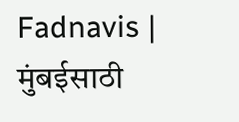Fadnavis | मुंबईसाठी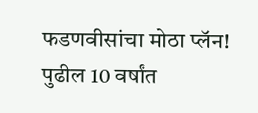फडणवीसांचा मोठा प्लॅन! पुढील 10 वर्षांत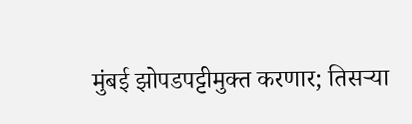मुंबई झोपडपट्टीमुक्त करणार; तिसऱ्या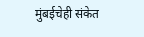मुंबईचेही संकेत